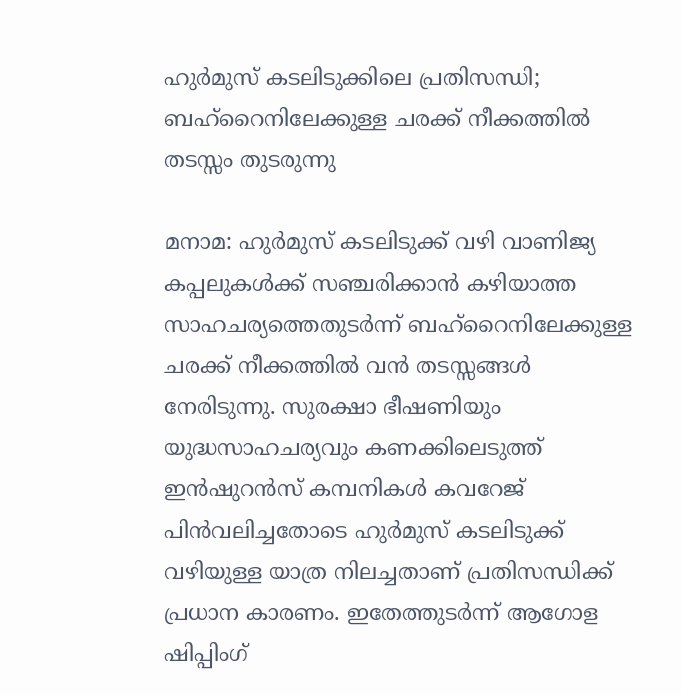ഹുർമുസ് കടലിടുക്കിലെ പ്രതിസന്ധി; ബഹ്‌റൈനിലേക്കുള്ള ചരക്ക് നീക്കത്തിൽ തടസ്സം തുടരുന്നു

മനാമ: ഹുർമുസ് കടലിടുക്ക് വഴി വാണിജ്യ കപ്പലുകൾക്ക് സഞ്ചരിക്കാൻ കഴിയാത്ത സാഹചര്യത്തെതുടർന്ന് ബഹ്‌റൈനിലേക്കുള്ള ചരക്ക് നീക്കത്തിൽ വൻ തടസ്സങ്ങൾ നേരിടുന്നു. സുരക്ഷാ ഭീഷണിയും യുദ്ധസാഹചര്യവും കണക്കിലെടുത്ത് ഇൻഷുറൻസ് കമ്പനികൾ കവറേജ് പിൻവലിച്ചതോടെ ഹുർമുസ് കടലിടുക്ക് വഴിയുള്ള യാത്ര നിലച്ചതാണ് പ്രതിസന്ധിക്ക് പ്രധാന കാരണം. ഇതേത്തുടർന്ന് ആഗോള ഷിപ്പിംഗ്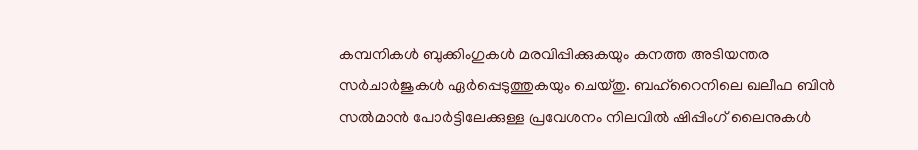കമ്പനികൾ ബുക്കിംഗുകൾ മരവിപ്പിക്കുകയും കനത്ത അടിയന്തര സർചാർജുകൾ ഏർപ്പെടുത്തുകയും ചെയ്തു. ബഹ്‌റൈനിലെ ഖലീഫ ബിൻ സൽമാൻ പോർട്ടിലേക്കുള്ള പ്രവേശനം നിലവിൽ ഷിപ്പിംഗ് ലൈനുകൾ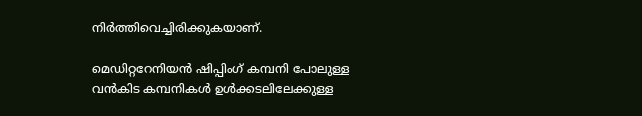നിർത്തിവെച്ചിരിക്കുകയാണ്.

മെഡിറ്ററേനിയൻ ഷിപ്പിംഗ് കമ്പനി പോലുള്ള വൻകിട കമ്പനികൾ ഉൾക്കടലിലേക്കുള്ള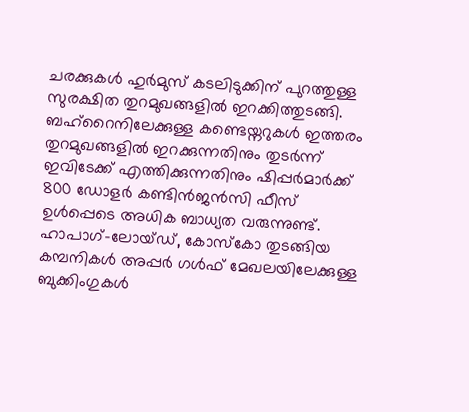ചരക്കുകൾ ഹുർമുസ് കടലിടുക്കിന് പുറത്തുള്ള സുരക്ഷിത തുറമുഖങ്ങളിൽ ഇറക്കിത്തുടങ്ങി. ബഹ്‌റൈനിലേക്കുള്ള കണ്ടെയ്നറുകൾ ഇത്തരം തുറമുഖങ്ങളിൽ ഇറക്കുന്നതിനും തുടർന്ന് ഇവിടേക്ക് എത്തിക്കുന്നതിനും ഷിപ്പർമാർക്ക് 800 ഡോളർ കണ്ടിൻജൻസി ഫീസ് ഉൾപ്പെടെ അധിക ബാധ്യത വരുന്നുണ്ട്. ഹാപാഗ്-ലോയ്ഡ്, കോസ്കോ തുടങ്ങിയ കമ്പനികൾ അപ്പർ ഗൾഫ് മേഖലയിലേക്കുള്ള ബുക്കിംഗുകൾ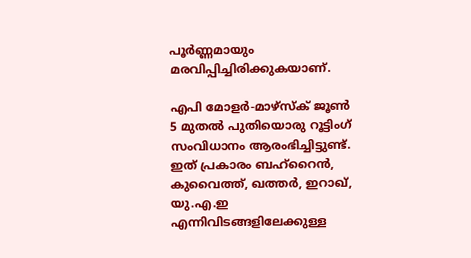പൂർണ്ണമായും മരവിപ്പിച്ചിരിക്കുകയാണ്.

എപി മോളർ-മാഴ്സ്ക് ജൂൺ 5 മുതൽ പുതിയൊരു റൂട്ടിംഗ് സംവിധാനം ആരംഭിച്ചിട്ടുണ്ട്. ഇത് പ്രകാരം ബഹ്‌റൈൻ, കുവൈത്ത്, ഖത്തർ, ഇറാഖ്, യു.എ.ഇ എന്നിവിടങ്ങളിലേക്കുള്ള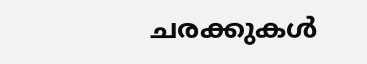ചരക്കുകൾ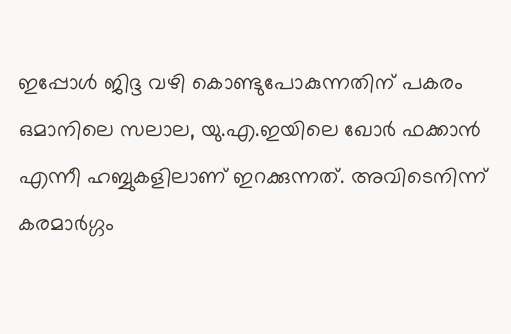ഇപ്പോൾ ജിദ്ദ വഴി കൊണ്ടുപോകുന്നതിന് പകരം ഒമാനിലെ സലാല, യു.എ.ഇയിലെ ഖോർ ഫക്കാൻ എന്നീ ഹബ്ബുകളിലാണ് ഇറക്കുന്നത്. അവിടെനിന്ന് കരമാർഗ്ഗം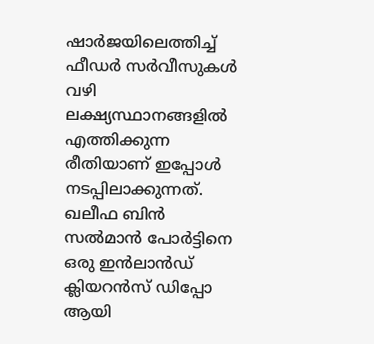ഷാർജയിലെത്തിച്ച് ഫീഡർ സർവീസുകൾ വഴി ലക്ഷ്യസ്ഥാനങ്ങളിൽ എത്തിക്കുന്ന രീതിയാണ് ഇപ്പോൾ നടപ്പിലാക്കുന്നത്. ഖലീഫ ബിൻ സൽമാൻ പോർട്ടിനെ ഒരു ഇൻലാൻഡ് ക്ലിയറൻസ് ഡിപ്പോ ആയി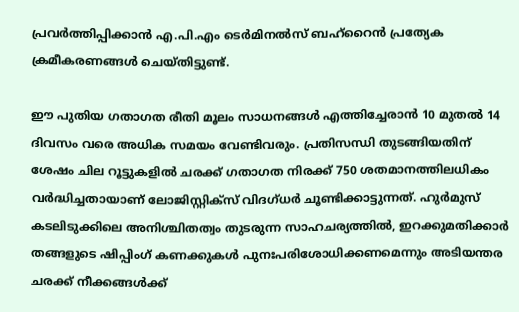പ്രവർത്തിപ്പിക്കാൻ എ.പി.എം ടെർമിനൽസ് ബഹ്‌റൈൻ പ്രത്യേക ക്രമീകരണങ്ങൾ ചെയ്തിട്ടുണ്ട്.

ഈ പുതിയ ഗതാഗത രീതി മൂലം സാധനങ്ങൾ എത്തിച്ചേരാൻ 10 മുതൽ 14 ദിവസം വരെ അധിക സമയം വേണ്ടിവരും. പ്രതിസന്ധി തുടങ്ങിയതിന് ശേഷം ചില റൂട്ടുകളിൽ ചരക്ക് ഗതാഗത നിരക്ക് 750 ശതമാനത്തിലധികം വർദ്ധിച്ചതായാണ് ലോജിസ്റ്റിക്സ് വിദഗ്ധർ ചൂണ്ടിക്കാട്ടുന്നത്. ഹുർമുസ് കടലിടുക്കിലെ അനിശ്ചിതത്വം തുടരുന്ന സാഹചര്യത്തിൽ, ഇറക്കുമതിക്കാർ തങ്ങളുടെ ഷിപ്പിംഗ് കണക്കുകൾ പുനഃപരിശോധിക്കണമെന്നും അടിയന്തര ചരക്ക് നീക്കങ്ങൾക്ക്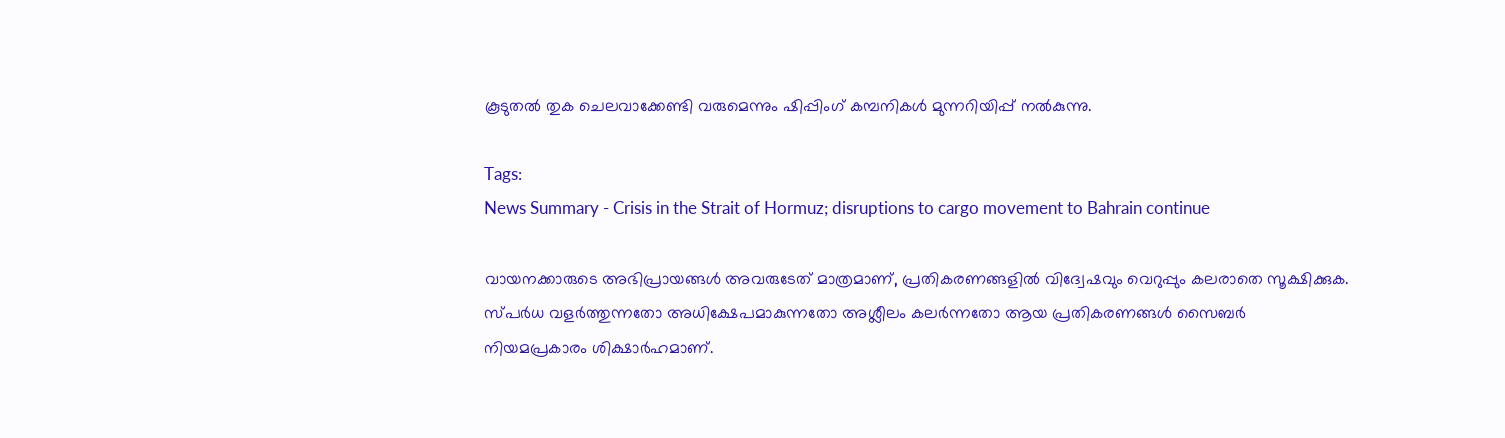കൂടുതൽ തുക ചെലവാക്കേണ്ടി വരുമെന്നും ഷിപ്പിംഗ് കമ്പനികൾ മുന്നറിയിപ്പ് നൽകുന്നു.

Tags:
News Summary - Crisis in the Strait of Hormuz; disruptions to cargo movement to Bahrain continue

വായനക്കാരുടെ അഭിപ്രായങ്ങള്‍ അവരുടേത് മാത്രമാണ്, പ്രതികരണങ്ങളിൽ വിദ്വേഷവും വെറുപ്പും കലരാതെ സൂക്ഷിക്കുക. സ്പർധ വളർത്തുന്നതോ അധിക്ഷേപമാകുന്നതോ അശ്ലീലം കലർന്നതോ ആയ പ്രതികരണങ്ങൾ സൈബർ നിയമപ്രകാരം ശിക്ഷാർഹമാണ്.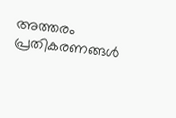അത്തരം പ്രതികരണങ്ങൾ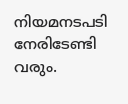നിയമനടപടി നേരിടേണ്ടി വരും.